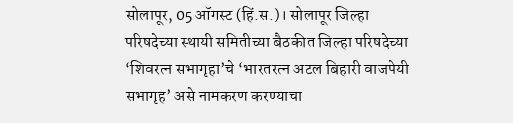सोलापूर, 05 ऑगस्ट (हिं.स.)। सोलापूर जिल्हा परिषदेच्या स्थायी समितीच्या बैठकीत जिल्हा परिषदेच्या ‘शिवरत्न सभागृहा’चे ‘भारतरत्न अटल बिहारी वाजपेयी सभागृह’ असे नामकरण करण्याचा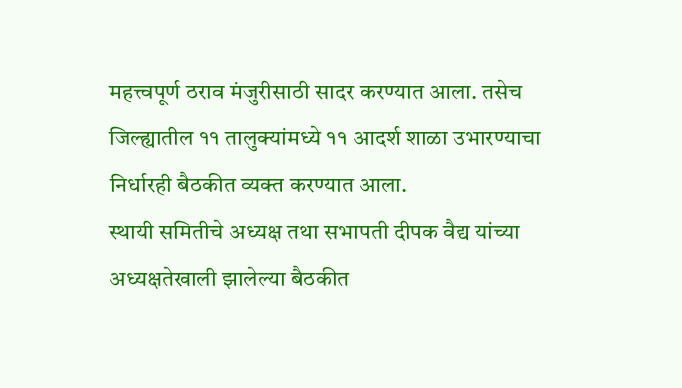महत्त्वपूर्ण ठराव मंजुरीसाठी सादर करण्यात आला. तसेच जिल्ह्यातील ११ तालुक्यांमध्ये ११ आदर्श शाळा उभारण्याचा निर्धारही बैठकीत व्यक्त करण्यात आला.
स्थायी समितीचे अध्यक्ष तथा सभापती दीपक वैद्य यांच्या अध्यक्षतेखाली झालेल्या बैठकीत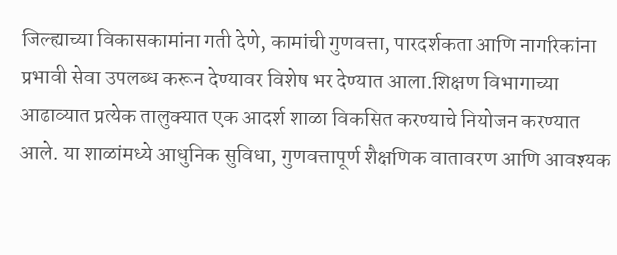जिल्ह्याच्या विकासकामांना गती देणे, कामांची गुणवत्ता, पारदर्शकता आणि नागरिकांना प्रभावी सेवा उपलब्ध करून देण्यावर विशेष भर देण्यात आला.शिक्षण विभागाच्या आढाव्यात प्रत्येक तालुक्यात एक आदर्श शाळा विकसित करण्याचे नियोजन करण्यात आले. या शाळांमध्ये आधुनिक सुविधा, गुणवत्तापूर्ण शैक्षणिक वातावरण आणि आवश्यक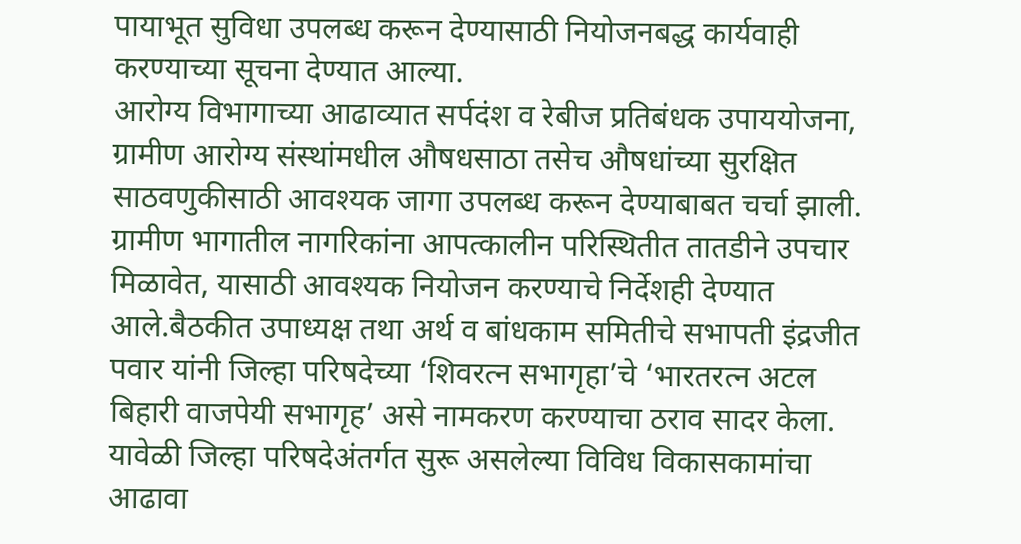पायाभूत सुविधा उपलब्ध करून देण्यासाठी नियोजनबद्ध कार्यवाही करण्याच्या सूचना देण्यात आल्या.
आरोग्य विभागाच्या आढाव्यात सर्पदंश व रेबीज प्रतिबंधक उपाययोजना, ग्रामीण आरोग्य संस्थांमधील औषधसाठा तसेच औषधांच्या सुरक्षित साठवणुकीसाठी आवश्यक जागा उपलब्ध करून देण्याबाबत चर्चा झाली. ग्रामीण भागातील नागरिकांना आपत्कालीन परिस्थितीत तातडीने उपचार मिळावेत, यासाठी आवश्यक नियोजन करण्याचे निर्देशही देण्यात आले.बैठकीत उपाध्यक्ष तथा अर्थ व बांधकाम समितीचे सभापती इंद्रजीत पवार यांनी जिल्हा परिषदेच्या ‘शिवरत्न सभागृहा’चे ‘भारतरत्न अटल बिहारी वाजपेयी सभागृह’ असे नामकरण करण्याचा ठराव सादर केला.
यावेळी जिल्हा परिषदेअंतर्गत सुरू असलेल्या विविध विकासकामांचा आढावा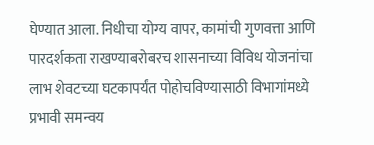घेण्यात आला. निधीचा योग्य वापर, कामांची गुणवत्ता आणि पारदर्शकता राखण्याबरोबरच शासनाच्या विविध योजनांचा लाभ शेवटच्या घटकापर्यंत पोहोचविण्यासाठी विभागांमध्ये प्रभावी समन्वय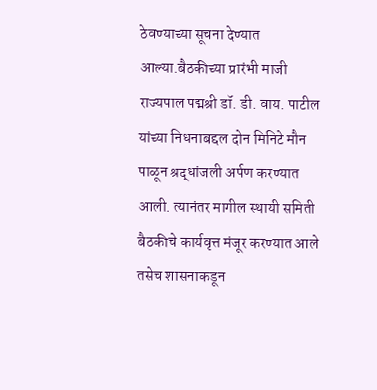ठेवण्याच्या सूचना देण्यात आल्या.बैठकीच्या प्रारंभी माजी राज्यपाल पद्मश्री डॉ. डी. वाय. पाटील यांच्या निधनाबद्दल दोन मिनिटे मौन पाळून श्रद्धांजली अर्पण करण्यात आली. त्यानंतर मागील स्थायी समिती बैठकीचे कार्यवृत्त मंजूर करण्यात आले तसेच शासनाकडून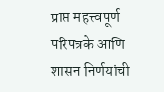प्राप्त महत्त्वपूर्ण परिपत्रके आणि शासन निर्णयांची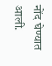नोंद घेण्यात आली.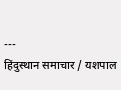---
हिंदुस्थान समाचार / यशपाल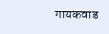गायकवाड